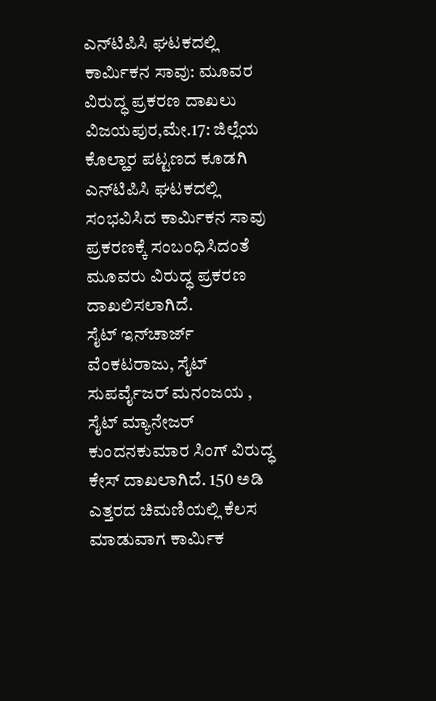ಎನ್‍ಟಿಪಿಸಿ ಘಟಕದಲ್ಲಿ ಕಾರ್ಮಿಕನ ಸಾವು: ಮೂವರ ವಿರುದ್ಧ ಪ್ರಕರಣ ದಾಖಲು
ವಿಜಯಪುರ,ಮೇ.17: ಜಿಲ್ಲೆಯ ಕೊಲ್ಹಾರ ಪಟ್ಟಣದ ಕೂಡಗಿ ಎನ್‍ಟಿಪಿಸಿ ಘಟಕದಲ್ಲಿ ಸಂಭವಿಸಿದ ಕಾರ್ಮಿಕನ ಸಾವು ಪ್ರಕರಣಕ್ಕೆ ಸಂಬಂಧಿಸಿದಂತೆ ಮೂವರು ವಿರುದ್ಧ ಪ್ರಕರಣ ದಾಖಲಿಸಲಾಗಿದೆ.
ಸೈಟ್ ಇನ್‍ಚಾರ್ಜ್ ವೆಂಕಟರಾಜು, ಸೈಟ್ ಸುಪರ್ವೈಜರ್ ಮನಂಜಯ , ಸೈಟ್ ಮ್ಯಾನೇಜರ್ ಕುಂದನಕುಮಾರ ಸಿಂಗ್ ವಿರುದ್ಧ ಕೇಸ್ ದಾಖಲಾಗಿದೆ. 150 ಅಡಿ ಎತ್ತರದ ಚಿಮಣಿಯಲ್ಲಿ ಕೆಲಸ ಮಾಡುವಾಗ ಕಾರ್ಮಿಕ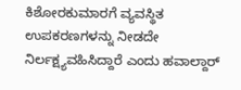ಕಿಶೋರಕುಮಾರಗೆ ವ್ಯವಸ್ಥಿತ ಉಪಕರಣಗಳನ್ನು ನೀಡದೇ ನಿರ್ಲಕ್ಷ್ಯವಹಿಸಿದ್ದಾರೆ ಎಂದು ಹವಾಲ್ದಾರ್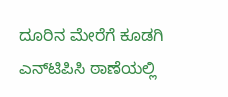ದೂರಿನ ಮೇರೆಗೆ ಕೂಡಗಿ ಎನ್‍ಟಿಪಿಸಿ ಠಾಣೆಯಲ್ಲಿ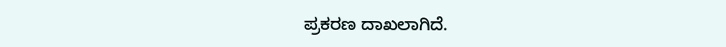ಪ್ರಕರಣ ದಾಖಲಾಗಿದೆ.